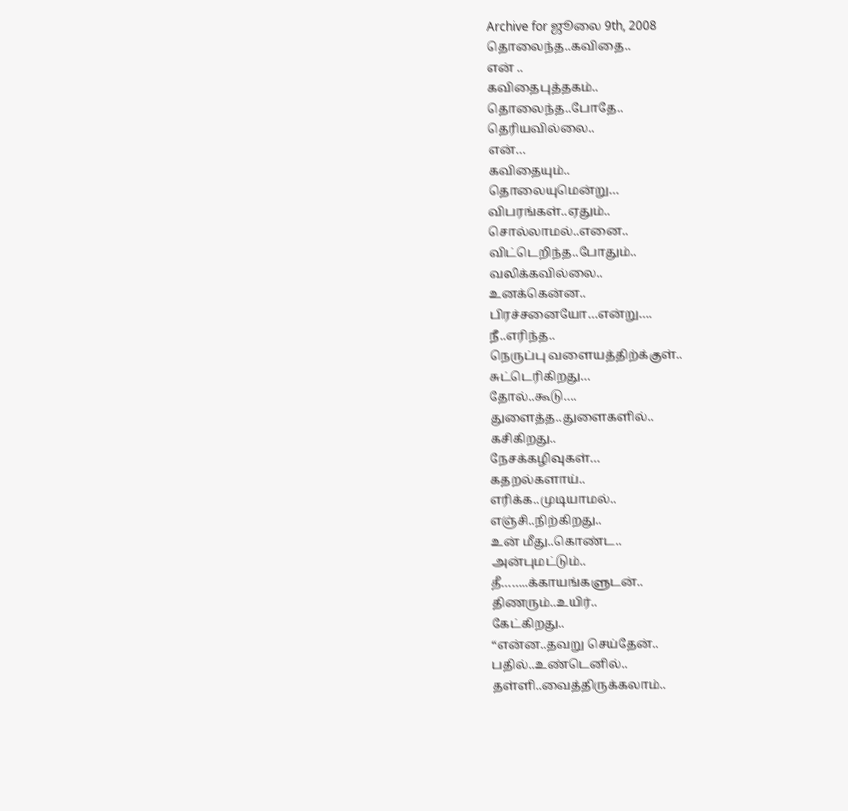Archive for ஜூலை 9th, 2008
தொலைந்த..கவிதை..
என் ..
கவிதைபுத்தகம்..
தொலைந்த..போதே..
தெரியவில்லை..
என்…
கவிதையும்..
தொலையுமென்று…
விபரங்கள்..ஏதும்..
சொல்லாமல்..எனை..
விட்டெறிந்த..போதும்..
வலிக்கவில்லை..
உனக்கென்ன..
பிரச்சனையோ…என்று….
நீ..எரிந்த..
நெருப்பு வளையத்திற்க்குள்..
சுட்டெரிகிறது…
தோல்..கூடு….
துளைத்த..துளைகளில்..
கசிகிறது..
நேசக்கழிவுகள்…
கதறல்களாய்..
எரிக்க..முடியாமல்..
எஞ்சி..நிற்கிறது..
உன் மீது..கொண்ட..
அன்புமட்டும்..
தீ……..க்காயங்களுடன்..
திணரும்..உயிர்..
கேட்கிறது..
“என்ன..தவறு செய்தேன்..
பதில்..உண்டெனில்..
தள்ளி..வைத்திருக்கலாம்..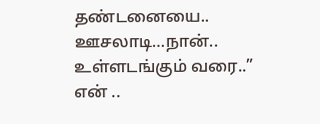தண்டனையை..
ஊசலாடி…நான்..
உள்ளடங்கும் வரை..”
என் ..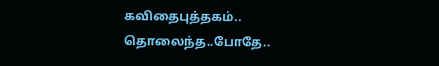கவிதைபுத்தகம்..
தொலைந்த..போதே..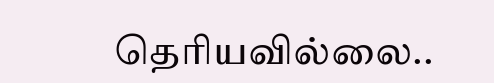தெரியவில்லை..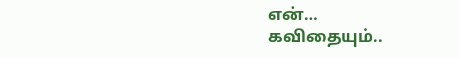என்…
கவிதையும்..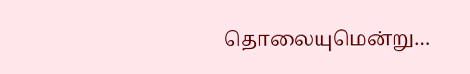தொலையுமென்று…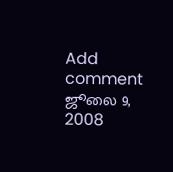Add comment ஜூலை 9, 2008